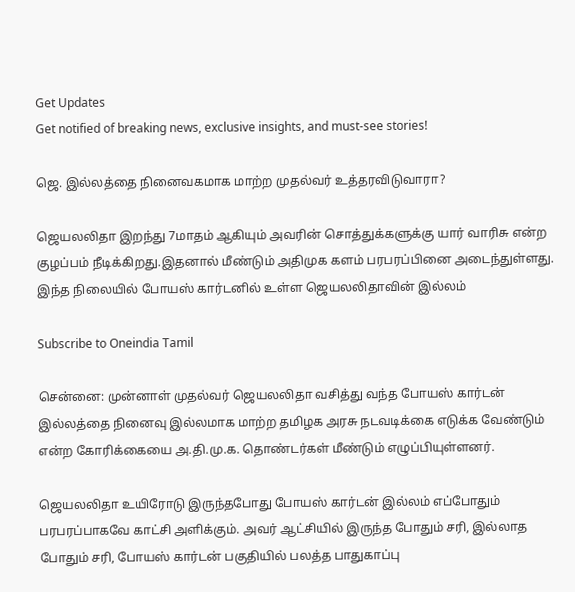Get Updates
Get notified of breaking news, exclusive insights, and must-see stories!

ஜெ. இல்லத்தை நினைவகமாக மாற்ற முதல்வர் உத்தரவிடுவாரா?

ஜெயலலிதா இறந்து 7மாதம் ஆகியும் அவரின் சொத்துக்களுக்கு யார் வாரிசு என்ற குழப்பம் நீடிக்கிறது.இதனால் மீண்டும் அதிமுக களம் பரபரப்பினை அடைந்துள்ளது. இந்த நிலையில் போயஸ் கார்டனில் உள்ள ஜெயலலிதாவின் இல்லம்

Subscribe to Oneindia Tamil

சென்னை: முன்னாள் முதல்வர் ஜெயலலிதா வசித்து வந்த போயஸ் கார்டன் இல்லத்தை நினைவு இல்லமாக மாற்ற தமிழக அரசு நடவடிக்கை எடுக்க வேண்டும் என்ற கோரிக்கையை அ.தி.மு.க. தொண்டர்கள் மீண்டும் எழுப்பியுள்ளனர்.

ஜெயலலிதா உயிரோடு இருந்தபோது போயஸ் கார்டன் இல்லம் எப்போதும் பரபரப்பாகவே காட்சி அளிக்கும். அவர் ஆட்சியில் இருந்த போதும் சரி, இல்லாத போதும் சரி, போயஸ் கார்டன் பகுதியில் பலத்த பாதுகாப்பு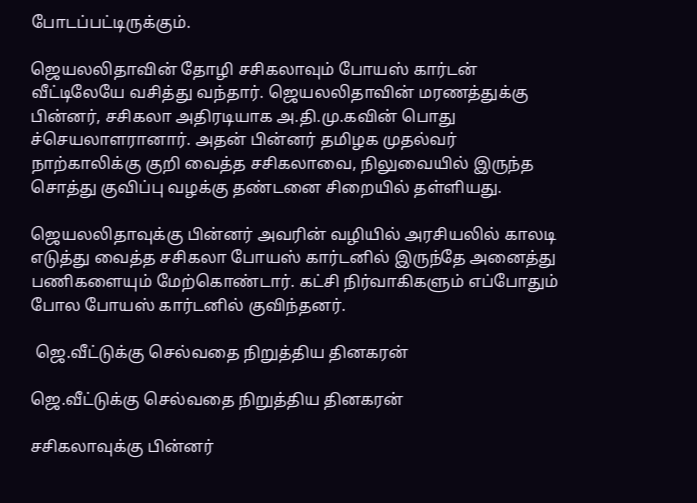போடப்பட்டிருக்கும்.

ஜெயலலிதாவின் தோழி சசிகலாவும் போயஸ் கார்டன் வீட்டிலேயே வசித்து வந்தார். ஜெயலலிதாவின் மரணத்துக்கு பின்னர், சசிகலா அதிரடியாக அ.தி.மு.கவின் பொது ச்செயலாளரானார். அதன் பின்னர் தமிழக முதல்வர் நாற்காலிக்கு குறி வைத்த சசிகலாவை, நிலுவையில் இருந்த சொத்து குவிப்பு வழக்கு தண்டனை சிறையில் தள்ளியது.

ஜெயலலிதாவுக்கு பின்னர் அவரின் வழியில் அரசியலில் காலடி எடுத்து வைத்த சசிகலா போயஸ் கார்டனில் இருந்தே அனைத்து பணிகளையும் மேற்கொண்டார். கட்சி நிர்வாகிகளும் எப்போதும் போல போயஸ் கார்டனில் குவிந்தனர்.

 ஜெ.வீட்டுக்கு செல்வதை நிறுத்திய தினகரன்

ஜெ.வீட்டுக்கு செல்வதை நிறுத்திய தினகரன்

சசிகலாவுக்கு பின்னர்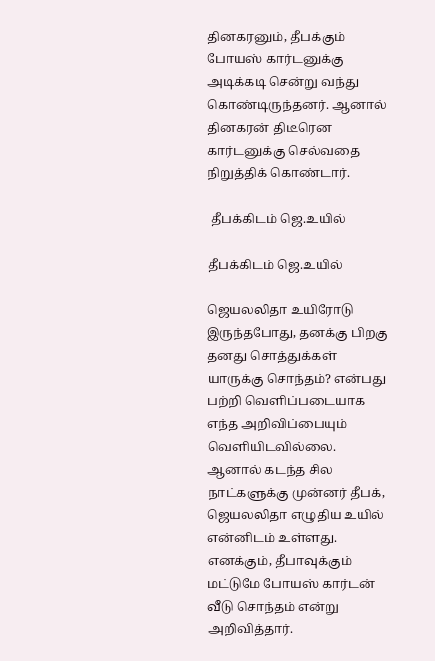தினகரனும், தீபக்கும் போயஸ் கார்டனுக்கு அடிக்கடி சென்று வந்து கொண்டிருந்தனர். ஆனால் தினகரன் திடீரென கார்டனுக்கு செல்வதை நிறுத்திக் கொண்டார்.

 தீபக்கிடம் ஜெ.உயில்

தீபக்கிடம் ஜெ.உயில்

ஜெயலலிதா உயிரோடு இருந்தபோது, தனக்கு பிறகு தனது சொத்துக்கள் யாருக்கு சொந்தம்? என்பது பற்றி வெளிப்படையாக எந்த அறிவிப்பையும் வெளியிடவில்லை. ஆனால் கடந்த சில நாட்களுக்கு முன்னர் தீபக், ஜெயலலிதா எழுதிய உயில் என்னிடம் உள்ளது. எனக்கும், தீபாவுக்கும் மட்டுமே போயஸ் கார்டன் வீடு சொந்தம் என்று அறிவித்தார்.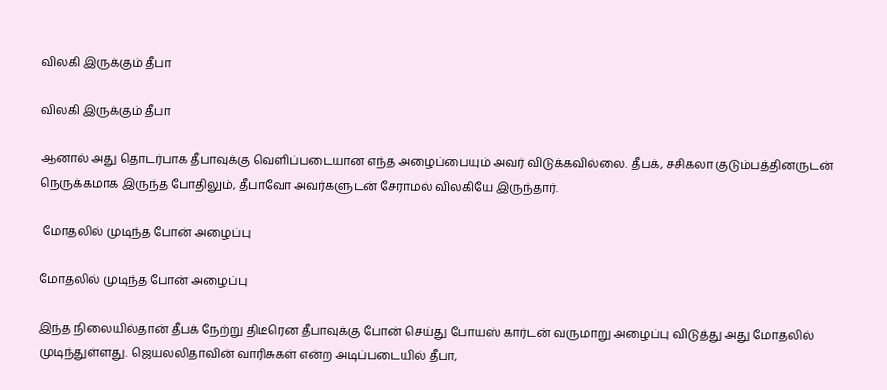விலகி இருக்கும் தீபா

விலகி இருக்கும் தீபா

ஆனால் அது தொடர்பாக தீபாவுக்கு வெளிப்படையான எந்த அழைப்பையும் அவர் விடுக்கவில்லை. தீபக், சசிகலா குடும்பத்தினருடன் நெருக்கமாக இருந்த போதிலும், தீபாவோ அவர்களுடன் சேராமல் விலகியே இருந்தார்.

 மோதலில் முடிந்த போன் அழைப்பு

மோதலில் முடிந்த போன் அழைப்பு

இந்த நிலையில்தான் தீபக் நேற்று திடீரென தீபாவுக்கு போன் செய்து போயஸ் கார்டன் வருமாறு அழைப்பு விடுத்து அது மோதலில் முடிந்துள்ளது. ஜெயலலிதாவின் வாரிசுகள் என்ற அடிப்படையில் தீபா,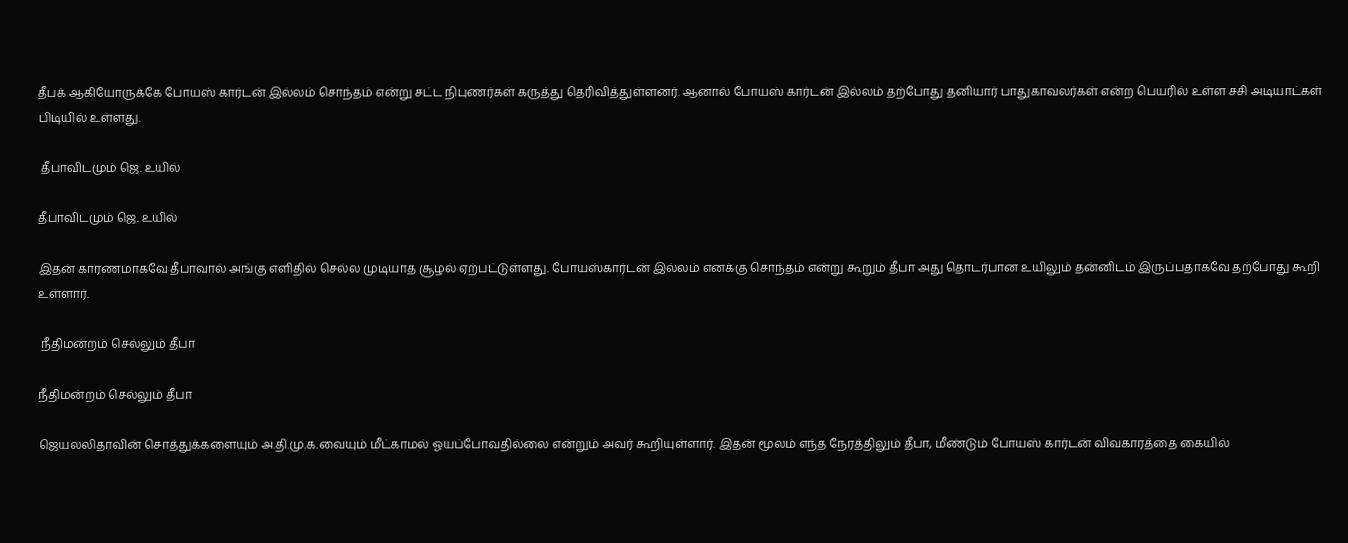தீபக் ஆகியோருக்கே போயஸ் கார்டன் இல்லம் சொந்தம் என்று சட்ட நிபுணர்கள் கருத்து தெரிவித்துள்ளனர். ஆனால் போயஸ் கார்டன் இல்லம் தற்போது தனியார் பாதுகாவலர்கள் என்ற பெயரில் உள்ள சசி அடியாட்கள் பிடியில் உள்ளது.

 தீபாவிடமும் ஜெ. உயில்

தீபாவிடமும் ஜெ. உயில்

இதன் காரணமாகவே தீபாவால் அங்கு எளிதில் செல்ல முடியாத சூழல் ஏற்பட்டுள்ளது. போயஸ்கார்டன் இல்லம் எனக்கு சொந்தம் என்று கூறும் தீபா அது தொடர்பான உயிலும் தன்னிடம் இருப்பதாகவே தற்போது கூறி உள்ளார்.

 நீதிமன்றம் செல்லும் தீபா

நீதிமன்றம் செல்லும் தீபா

ஜெயலலிதாவின் சொத்துக்களையும் அ.தி.மு.க.வையும் மீட்காமல் ஓயப்போவதில்லை என்றும் அவர் கூறியுள்ளார். இதன் மூலம் எந்த நேரத்திலும் தீபா, மீண்டும் போயஸ் கார்டன் விவகாரத்தை கையில்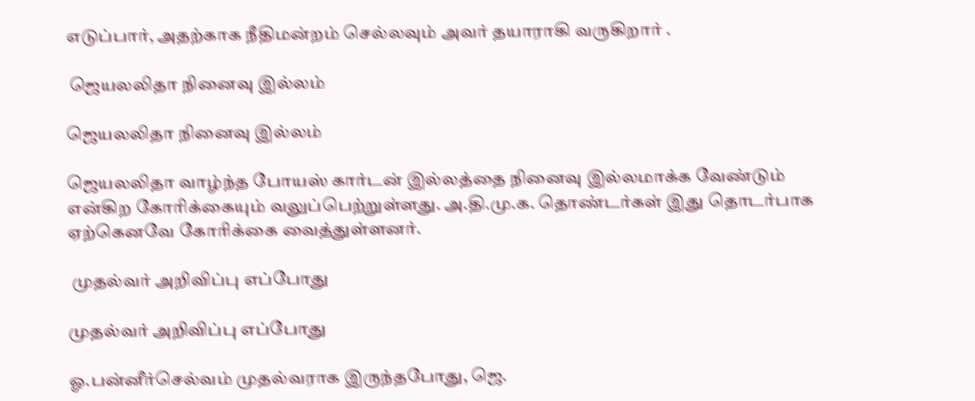எடுப்பார், அதற்காக நீதிமன்றம் செல்லவும் அவர் தயாராகி வருகிறார் .

 ஜெயலலிதா நினைவு இல்லம்

ஜெயலலிதா நினைவு இல்லம்

ஜெயலலிதா வாழ்ந்த போயஸ் கார்டன் இல்லத்தை நினைவு இல்லமாக்க வேண்டும் என்கிற கோரிக்கையும் வலுப்பெற்றுள்ளது. அ.தி.மு.க. தொண்டர்கள் இது தொடர்பாக ஏற்கெனவே கோரிக்கை வைத்துள்ளனர்.

 முதல்வர் அறிவிப்பு எப்போது

முதல்வர் அறிவிப்பு எப்போது

ஓ.பன்னீர்செல்வம் முதல்வராக இருந்தபோது, ஜெ.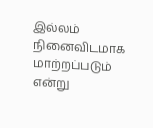இல்லம் நினைவிடமாக மாற்றப்படும் என்று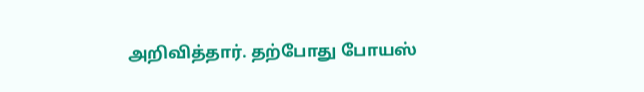அறிவித்தார். தற்போது போயஸ்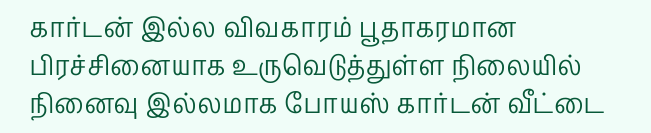கார்டன் இல்ல விவகாரம் பூதாகரமான பிரச்சினையாக உருவெடுத்துள்ள நிலையில் நினைவு இல்லமாக போயஸ் கார்டன் வீட்டை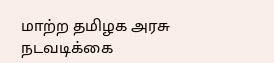மாற்ற தமிழக அரசு நடவடிக்கை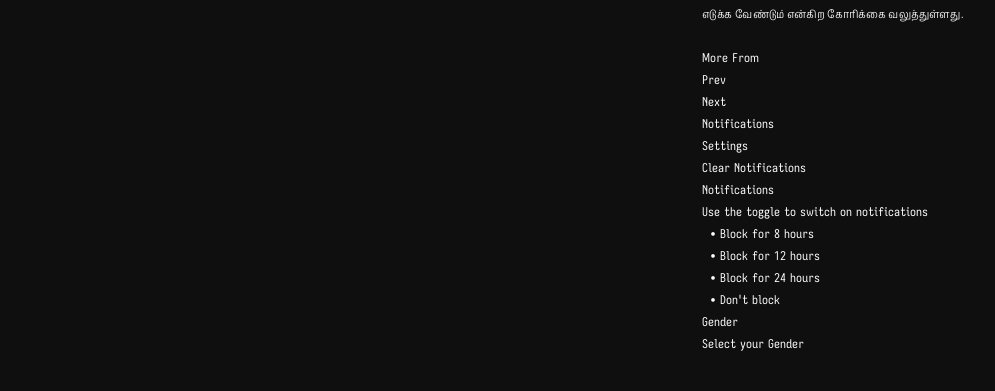எடுக்க வேண்டும் என்கிற கோரிக்கை வலுத்துள்ளது.

More From
Prev
Next
Notifications
Settings
Clear Notifications
Notifications
Use the toggle to switch on notifications
  • Block for 8 hours
  • Block for 12 hours
  • Block for 24 hours
  • Don't block
Gender
Select your Gender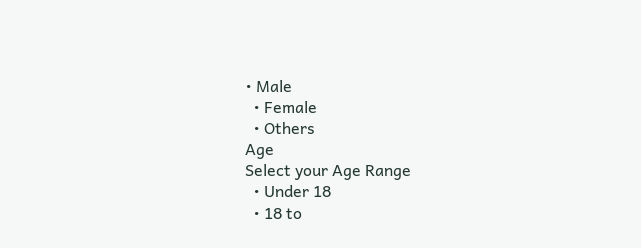• Male
  • Female
  • Others
Age
Select your Age Range
  • Under 18
  • 18 to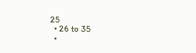25
  • 26 to 35
  •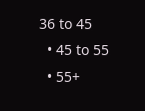36 to 45
  • 45 to 55
  • 55+